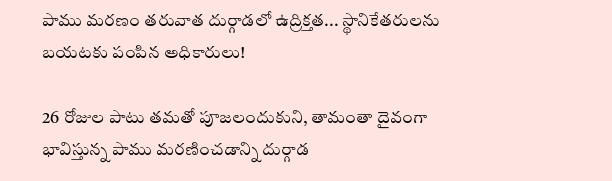పాము మరణం తరువాత దుర్గాడలో ఉద్రిక్తత... స్థానికేతరులను బయటకు పంపిన అధికారులు!

26 రోజుల పాటు తమతో పూజలందుకుని, తామంతా దైవంగా భావిస్తున్న పాము మరణించడాన్ని దుర్గాడ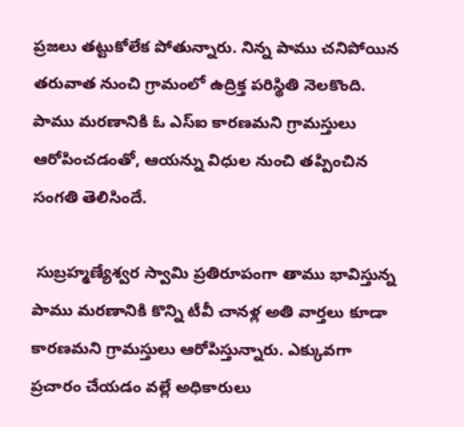ప్రజలు తట్టుకోలేక పోతున్నారు. నిన్న పాము చనిపోయిన తరువాత నుంచి గ్రామంలో ఉద్రిక్త పరిస్థితి నెలకొంది. పాము మరణానికి ఓ ఎస్ఐ కారణమని గ్రామస్తులు ఆరోపించడంతో, ఆయన్ను విధుల నుంచి తప్పించిన సంగతి తెలిసిందే.

 సుబ్రహ్మణ్యేశ్వర స్వామి ప్రతిరూపంగా తాము భావిస్తున్న పాము మరణానికి కొన్ని టీవీ చానళ్ల అతి వార్తలు కూడా కారణమని గ్రామస్తులు ఆరోపిస్తున్నారు. ఎక్కువగా ప్రచారం చేయడం వల్లే అధికారులు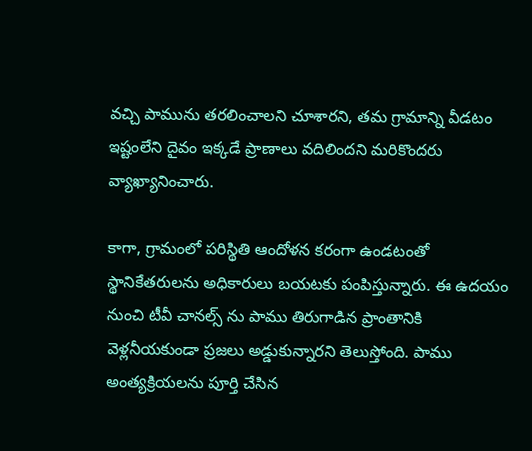వచ్చి పామును తరలించాలని చూశారని, తమ గ్రామాన్ని వీడటం ఇష్టంలేని దైవం ఇక్కడే ప్రాణాలు వదిలిందని మరికొందరు వ్యాఖ్యానించారు.

కాగా, గ్రామంలో పరిస్థితి ఆందోళన కరంగా ఉండటంతో స్థానికేతరులను అధికారులు బయటకు పంపిస్తున్నారు. ఈ ఉదయం నుంచి టీవీ చానల్స్ ను పాము తిరుగాడిన ప్రాంతానికి వెళ్లనీయకుండా ప్రజలు అడ్డుకున్నారని తెలుస్తోంది. పాము అంత్యక్రియలను పూర్తి చేసిన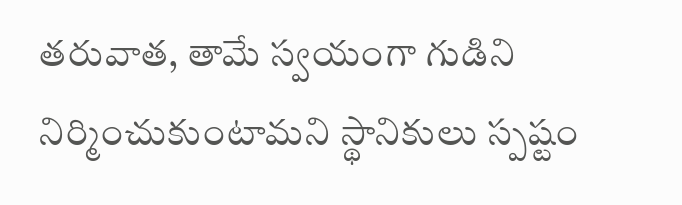తరువాత, తామే స్వయంగా గుడిని నిర్మించుకుంటామని స్థానికులు స్పష్టం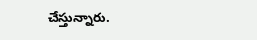చేస్తున్నారు.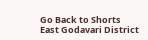Go Back to Shorts
East Godavari District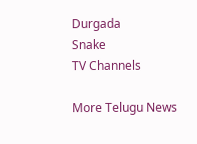Durgada
Snake
TV Channels

More Telugu News